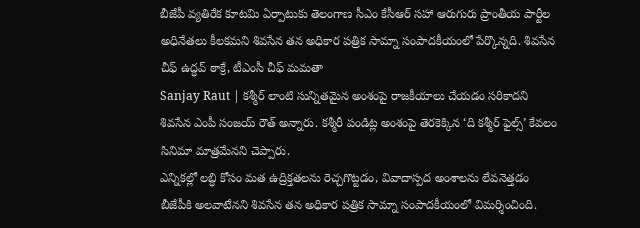బీజేపీ వ్యతిరేక కూటమి ఏర్పాటుకు తెలంగాణ సీఎం కేసీఆర్ సహా ఆరుగురు ప్రాంతీయ పార్టీల అధినేతలు కీలకమని శివసేన తన అధికార పత్రిక సామ్నా సంపాదకీయంలో పేర్కొన్నది. శివసేన చీఫ్ ఉద్ధవ్ ఠాక్రే, టీఎంసీ చీఫ్ మమతా
Sanjay Raut | కశ్మీర్ లాంటి సున్నితమైన అంశంపై రాజకీయాలు చేయడం సరికాదని శివసేన ఎంపీ సంజయ్ రౌత్ అన్నారు. కశ్మీరీ పండిట్ల అంశంపై తెరకెక్కిన ‘ది కశ్మీర్ ఫైల్స్’ కేవలం సినిమా మాత్రమేనని చెప్పారు.
ఎన్నికల్లో లబ్ధి కోసం మత ఉద్రిక్తతలను రెచ్చగొట్టడం, వివాదాస్పద అంశాలను లేవనెత్తడం బీజేపీకి అలవాటేనని శివసేన తన అధికార పత్రిక సామ్నా సంపాదకీయంలో విమర్శించింది.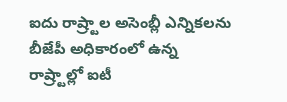ఐదు రాష్ర్టాల అసెంబ్లీ ఎన్నికలను
బీజేపీ అధికారంలో ఉన్న రాష్ర్టాల్లో ఐటీ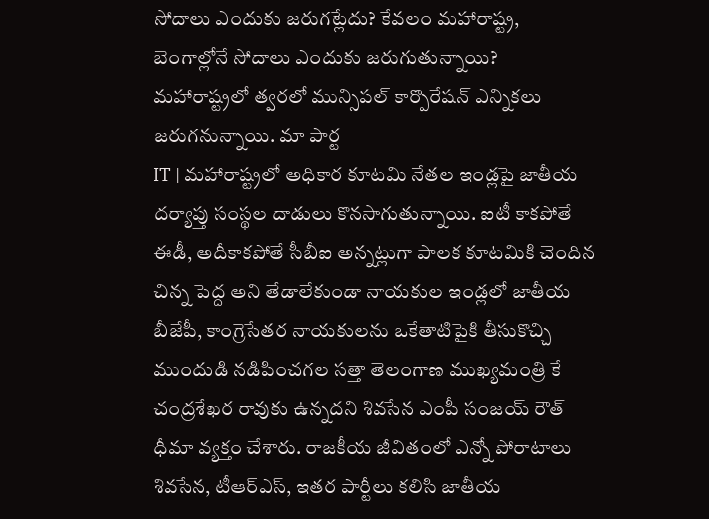సోదాలు ఎందుకు జరుగట్లేదు? కేవలం మహారాష్ట్ర, బెంగాల్లోనే సోదాలు ఎందుకు జరుగుతున్నాయి? మహారాష్ట్రలో త్వరలో మున్సిపల్ కార్పొరేషన్ ఎన్నికలు జరుగనున్నాయి. మా పార్ట
IT | మహారాష్ట్రలో అధికార కూటమి నేతల ఇండ్లపై జాతీయ దర్యాప్తు సంస్థల దాడులు కొనసాగుతున్నాయి. ఐటీ కాకపోతే ఈడీ, అదీకాకపోతే సీబీఐ అన్నట్లుగా పాలక కూటమికి చెందిన చిన్న పెద్ద అని తేడాలేకుండా నాయకుల ఇండ్లలో జాతీయ
బీజేపీ, కాంగ్రెసేతర నాయకులను ఒకేతాటిపైకి తీసుకొచ్చి ముందుడి నడిపించగల సత్తా తెలంగాణ ముఖ్యమంత్రి కే చంద్రశేఖర రావుకు ఉన్నదని శివసేన ఎంపీ సంజయ్ రౌత్ ధీమా వ్యక్తం చేశారు. రాజకీయ జీవితంలో ఎన్నో పోరాటాలు
శివసేన, టీఆర్ఎస్, ఇతర పార్టీలు కలిసి జాతీయ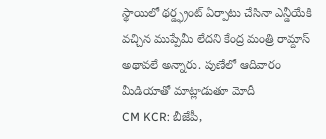స్థాయిలో థర్డ్ఫ్రంట్ ఏర్పాటు చేసినా ఎన్డీయేకి వచ్చిన ముప్పేమీ లేదని కేంద్ర మంత్రి రామ్దాస్ అథావలే అన్నారు. పుణేలో ఆదివారం మీడియాతో మాట్లాడుతూ మోదీ
CM KCR: బీజేపీ,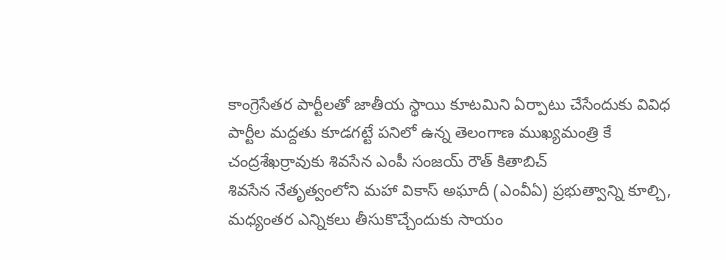కాంగ్రెసేతర పార్టీలతో జాతీయ స్థాయి కూటమిని ఏర్పాటు చేసేందుకు వివిధ పార్టీల మద్దతు కూడగట్టే పనిలో ఉన్న తెలంగాణ ముఖ్యమంత్రి కే చంద్రశేఖర్రావుకు శివసేన ఎంపీ సంజయ్ రౌత్ కితాబిచ్
శివసేన నేతృత్వంలోని మహా వికాస్ అఘాదీ (ఎంవీఏ) ప్రభుత్వాన్ని కూల్చి, మధ్యంతర ఎన్నికలు తీసుకొచ్చేందుకు సాయం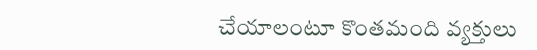చేయాలంటూ కొంతమంది వ్యక్తులు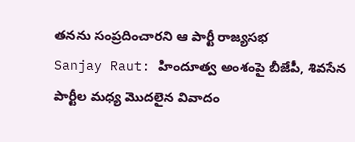తనను సంప్రదించారని ఆ పార్టీ రాజ్యసభ
Sanjay Raut: హిందూత్వ అంశంపై బీజేపీ, శివసేన పార్టీల మధ్య మొదలైన వివాదం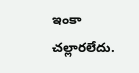ఇంకా చల్లారలేదు.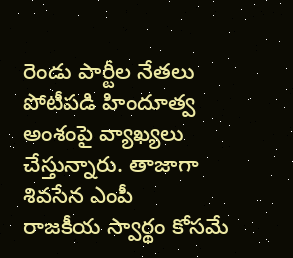రెండు పార్టీల నేతలు పోటీపడి హిందూత్వ అంశంపై వ్యాఖ్యలు చేస్తున్నారు. తాజాగా శివసేన ఎంపీ
రాజకీయ స్వార్థం కోసమే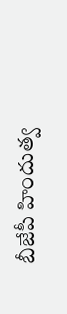బీజేపీ హిందుత్వ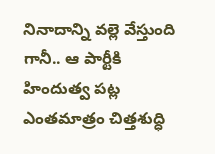నినాదాన్ని వల్లె వేస్తుంది గానీ.. ఆ పార్టీకి హిందుత్వ పట్ల ఎంతమాత్రం చిత్తశుద్ధి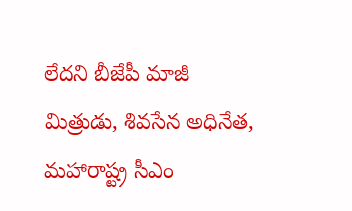లేదని బీజేపీ మాజీ మిత్రుడు, శివసేన అధినేత, మహారాష్ట్ర సీఎం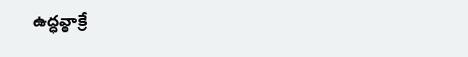ఉద్ధవ్ఠాక్రే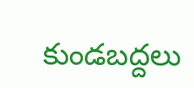కుండబద్దలు